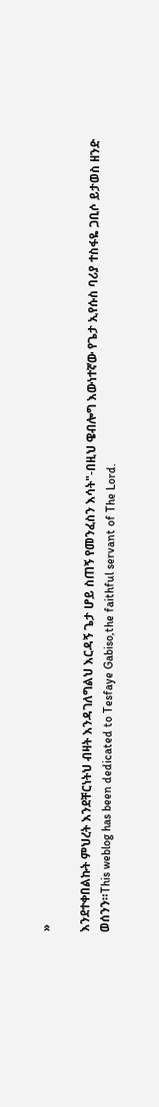»

እንደተቀበልኩት ምህረት እንደቸርነትህ ብዛት እንዳገለግልህ እርዳኝ ጌታ ሆይ ስጠኝ የመንፈስን እሳት"-በዚህ ዌብሎግ እውነተኛው የጌታ ኢየሱስ ባሪያ ተስፋዬ ጋቢሶ ይታወስ ዘንድ ወሰንን።This weblog has been dedicated to Tesfaye Gabiso,the faithful servant of The Lord.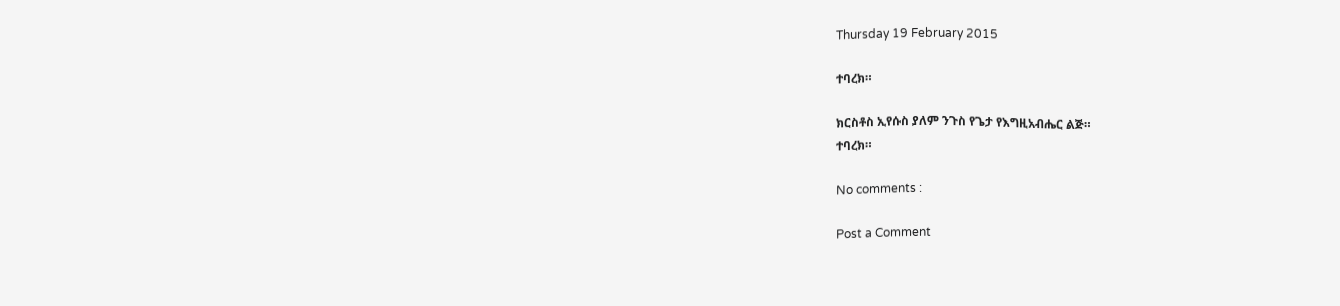Thursday 19 February 2015

ተባረክ።

ክርስቶስ ኢየሱስ ያለም ንጉስ የጌታ የእግዚአብሔር ልጅ።
ተባረክ።

No comments :

Post a Comment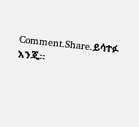Comment.Share.ይሳተፉ እንጂ።